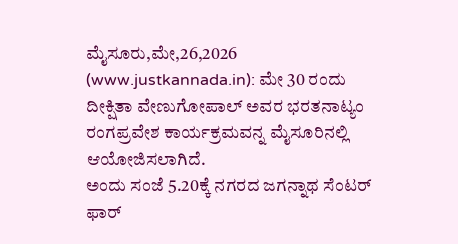ಮೈಸೂರು,ಮೇ,26,2026 (www.justkannada.in): ಮೇ 30 ರಂದು ದೀಕ್ಷಿತಾ ವೇಣುಗೋಪಾಲ್ ಅವರ ಭರತನಾಟ್ಯಂ ರಂಗಪ್ರವೇಶ ಕಾರ್ಯಕ್ರಮವನ್ನ ಮೈಸೂರಿನಲ್ಲಿ ಆಯೋಜಿಸಲಾಗಿದೆ.
ಅಂದು ಸಂಜೆ 5.20ಕ್ಕೆ ನಗರದ ಜಗನ್ನಾಥ ಸೆಂಟರ್ ಫಾರ್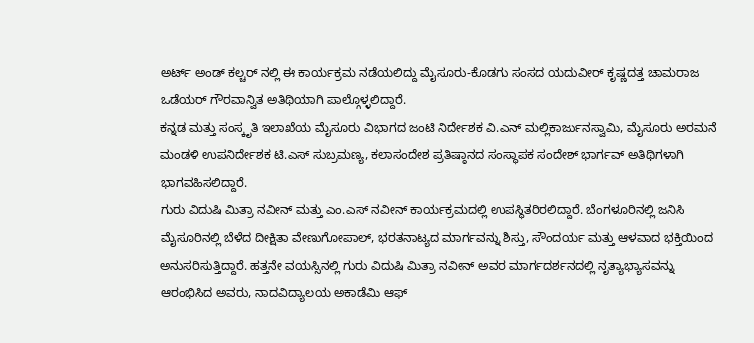ಅರ್ಟ್ ಅಂಡ್ ಕಲ್ಚರ್ ನಲ್ಲಿ ಈ ಕಾರ್ಯಕ್ರಮ ನಡೆಯಲಿದ್ದು ಮೈಸೂರು-ಕೊಡಗು ಸಂಸದ ಯದುವೀರ್ ಕೃಷ್ಣದತ್ತ ಚಾಮರಾಜ ಒಡೆಯರ್ ಗೌರವಾನ್ವಿತ ಅತಿಥಿಯಾಗಿ ಪಾಲ್ಗೊಳ್ಳಲಿದ್ದಾರೆ.
ಕನ್ನಡ ಮತ್ತು ಸಂಸ್ಕೃತಿ ಇಲಾಖೆಯ ಮೈಸೂರು ವಿಭಾಗದ ಜಂಟಿ ನಿರ್ದೇಶಕ ವಿ.ಎನ್ ಮಲ್ಲಿಕಾರ್ಜುನಸ್ವಾಮಿ, ಮೈಸೂರು ಅರಮನೆ ಮಂಡಳಿ ಉಪನಿರ್ದೇಶಕ ಟಿ.ಎಸ್ ಸುಬ್ರಮಣ್ಯ, ಕಲಾಸಂದೇಶ ಪ್ರತಿಷ್ಠಾನದ ಸಂಸ್ಥಾಪಕ ಸಂದೇಶ್ ಭಾರ್ಗವ್ ಅತಿಥಿಗಳಾಗಿ ಭಾಗವಹಿಸಲಿದ್ದಾರೆ.
ಗುರು ವಿದುಷಿ ಮಿತ್ರಾ ನವೀನ್ ಮತ್ತು ಎಂ.ಎಸ್ ನವೀನ್ ಕಾರ್ಯಕ್ರಮದಲ್ಲಿ ಉಪಸ್ಥಿತರಿರಲಿದ್ದಾರೆ. ಬೆಂಗಳೂರಿನಲ್ಲಿ ಜನಿಸಿ ಮೈಸೂರಿನಲ್ಲಿ ಬೆಳೆದ ದೀಕ್ಷಿತಾ ವೇಣುಗೋಪಾಲ್, ಭರತನಾಟ್ಯದ ಮಾರ್ಗವನ್ನು ಶಿಸ್ತು, ಸೌಂದರ್ಯ ಮತ್ತು ಆಳವಾದ ಭಕ್ತಿಯಿಂದ ಅನುಸರಿಸುತ್ತಿದ್ದಾರೆ. ಹತ್ತನೇ ವಯಸ್ಸಿನಲ್ಲಿ ಗುರು ವಿದುಷಿ ಮಿತ್ರಾ ನವೀನ್ ಅವರ ಮಾರ್ಗದರ್ಶನದಲ್ಲಿ ನೃತ್ಯಾಭ್ಯಾಸವನ್ನು ಆರಂಭಿಸಿದ ಅವರು, ನಾದವಿದ್ಯಾಲಯ ಅಕಾಡೆಮಿ ಆಫ್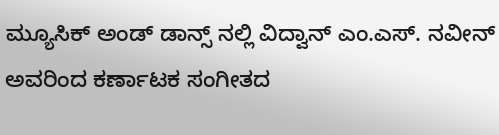ಮ್ಯೂಸಿಕ್ ಅಂಡ್ ಡಾನ್ಸ್ ನಲ್ಲಿ ವಿದ್ವಾನ್ ಎಂ.ಎಸ್. ನವೀನ್ ಅವರಿಂದ ಕರ್ಣಾಟಕ ಸಂಗೀತದ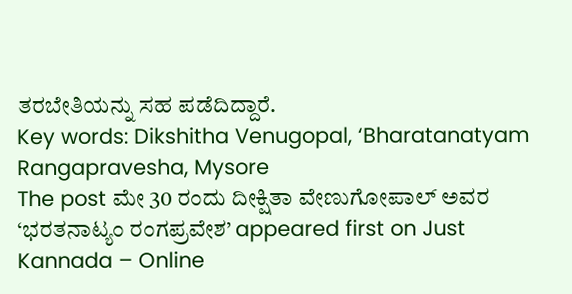ತರಬೇತಿಯನ್ನು ಸಹ ಪಡೆದಿದ್ದಾರೆ.
Key words: Dikshitha Venugopal, ‘Bharatanatyam Rangapravesha, Mysore
The post ಮೇ 30 ರಂದು ದೀಕ್ಷಿತಾ ವೇಣುಗೋಪಾಲ್ ಅವರ ‘ಭರತನಾಟ್ಯಂ ರಂಗಪ್ರವೇಶ’ appeared first on Just Kannada – Online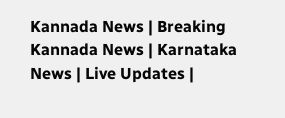Kannada News | Breaking Kannada News | Karnataka News | Live Updates |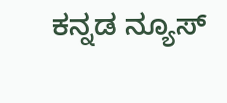ಕನ್ನಡ ನ್ಯೂಸ್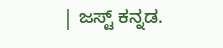| ಜಸ್ಟ್ ಕನ್ನಡ.